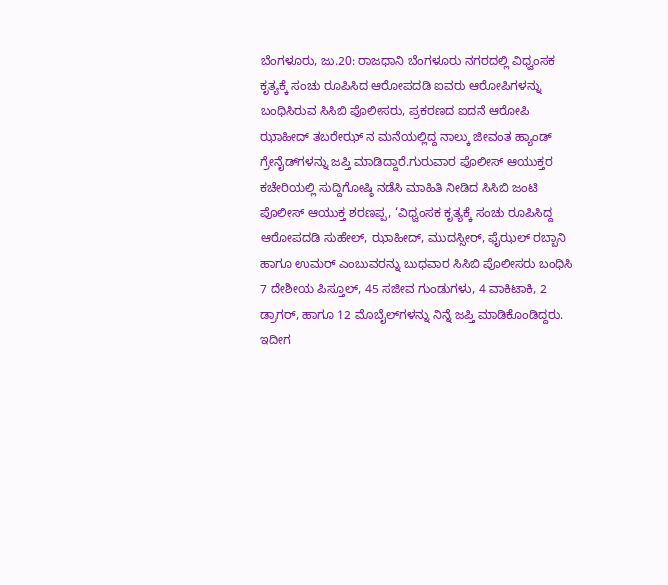ಬೆಂಗಳೂರು, ಜು.20: ರಾಜಧಾನಿ ಬೆಂಗಳೂರು ನಗರದಲ್ಲಿ ವಿಧ್ವಂಸಕ ಕೃತ್ಯಕ್ಕೆ ಸಂಚು ರೂಪಿಸಿದ ಆರೋಪದಡಿ ಐವರು ಆರೋಪಿಗಳನ್ನು ಬಂಧಿಸಿರುವ ಸಿಸಿಬಿ ಪೊಲೀಸರು, ಪ್ರಕರಣದ ಐದನೆ ಆರೋಪಿ ಝಾಹೀದ್ ತಬರೇಝ್ ನ ಮನೆಯಲ್ಲಿದ್ದ ನಾಲ್ಕು ಜೀವಂತ ಹ್ಯಾಂಡ್ ಗ್ರೇನೈಡ್‍ಗಳನ್ನು ಜಪ್ತಿ ಮಾಡಿದ್ದಾರೆ.ಗುರುವಾರ ಪೊಲೀಸ್ ಆಯುಕ್ತರ ಕಚೇರಿಯಲ್ಲಿ ಸುದ್ದಿಗೋಷ್ಠಿ ನಡೆಸಿ ಮಾಹಿತಿ ನೀಡಿದ ಸಿಸಿಬಿ ಜಂಟಿ ಪೊಲೀಸ್ ಆಯುಕ್ತ ಶರಣಪ್ಪ, ‘ವಿಧ್ವಂಸಕ ಕೃತ್ಯಕ್ಕೆ ಸಂಚು ರೂಪಿಸಿದ್ದ ಆರೋಪದಡಿ ಸುಹೇಲ್, ಝಾಹೀದ್, ಮುದಸ್ಸೀರ್, ಫೈಝಲ್ ರಬ್ಬಾನಿ ಹಾಗೂ ಉಮರ್ ಎಂಬುವರನ್ನು ಬುಧವಾರ ಸಿಸಿಬಿ ಪೊಲೀಸರು ಬಂಧಿಸಿ 7 ದೇಶೀಯ ಪಿಸ್ತೂಲ್, 45 ಸಜೀವ ಗುಂಡುಗಳು, 4 ವಾಕಿಟಾಕಿ, 2 ಡ್ರಾಗರ್, ಹಾಗೂ 12 ಮೊಬೈಲ್‍ಗಳನ್ನು ನಿನ್ನೆ ಜಪ್ತಿ ಮಾಡಿಕೊಂಡಿದ್ದರು. ಇದೀಗ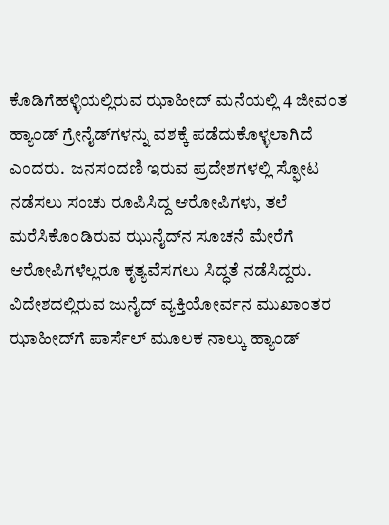ಕೊಡಿಗೆಹಳ್ಳಿಯಲ್ಲಿರುವ ಝಾಹೀದ್ ಮನೆಯಲ್ಲಿ 4 ಜೀವಂತ ಹ್ಯಾಂಡ್ ಗ್ರೇನೈಡ್‍ಗಳನ್ನು ವಶಕ್ಕೆ ಪಡೆದುಕೊಳ್ಳಲಾಗಿದೆ ಎಂದರು.  ಜನಸಂದಣಿ ಇರುವ ಪ್ರದೇಶಗಳಲ್ಲಿ ಸ್ಫೋಟ ನಡೆಸಲು ಸಂಚು ರೂಪಿಸಿದ್ದ ಆರೋಪಿಗಳು, ತಲೆ ಮರೆಸಿಕೊಂಡಿರುವ ಝುನೈದ್‍ನ ಸೂಚನೆ ಮೇರೆಗೆ ಆರೋಪಿಗಳೆಲ್ಲರೂ ಕೃತ್ಯವೆಸಗಲು ಸಿದ್ಧತೆ ನಡೆಸಿದ್ದರು. ವಿದೇಶದಲ್ಲಿರುವ ಜುನೈದ್ ವ್ಯಕ್ತಿಯೋರ್ವನ ಮುಖಾಂತರ ಝಾಹೀದ್‍ಗೆ ಪಾರ್ಸೆಲ್ ಮೂಲಕ ನಾಲ್ಕು ಹ್ಯಾಂಡ್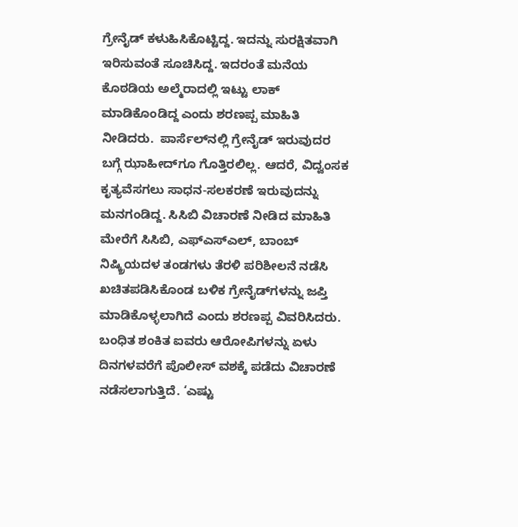ಗ್ರೇನೈಡ್ ಕಳುಹಿಸಿಕೊಟ್ಟಿದ್ದ. ಇದನ್ನು ಸುರಕ್ಷಿತವಾಗಿ ಇರಿಸುವಂತೆ ಸೂಚಿಸಿದ್ದ. ಇದರಂತೆ ಮನೆಯ ಕೊಠಡಿಯ ಅಲ್ಮೆರಾದಲ್ಲಿ ಇಟ್ಟು ಲಾಕ್ ಮಾಡಿಕೊಂಡಿದ್ದ ಎಂದು ಶರಣಪ್ಪ ಮಾಹಿತಿ ನೀಡಿದರು.  ಪಾರ್ಸೆಲ್‍ನಲ್ಲಿ ಗ್ರೇನೈಡ್ ಇರುವುದರ ಬಗ್ಗೆ ಝಾಹೀದ್‍ಗೂ ಗೊತ್ತಿರಲಿಲ್ಲ. ಆದರೆ, ವಿದ್ವಂಸಕ ಕೃತ್ಯವೆಸಗಲು ಸಾಧನ-ಸಲಕರಣೆ ಇರುವುದನ್ನು ಮನಗಂಡಿದ್ದ. ಸಿಸಿಬಿ ವಿಚಾರಣೆ ನೀಡಿದ ಮಾಹಿತಿ ಮೇರೆಗೆ ಸಿಸಿಬಿ, ಎಫ್‍ಎಸ್‍ಎಲ್, ಬಾಂಬ್ ನಿಷ್ಕ್ರಿಯದಳ ತಂಡಗಳು ತೆರಳಿ ಪರಿಶೀಲನೆ ನಡೆಸಿ ಖಚಿತಪಡಿಸಿಕೊಂಡ ಬಳಿಕ ಗ್ರೇನೈಡ್‍ಗಳನ್ನು ಜಪ್ತಿ ಮಾಡಿಕೊಳ್ಳಲಾಗಿದೆ ಎಂದು ಶರಣಪ್ಪ ವಿವರಿಸಿದರು.  ಬಂಧಿತ ಶಂಕಿತ ಐವರು ಆರೋಪಿಗಳನ್ನು ಏಳು ದಿನಗಳವರೆಗೆ ಪೊಲೀಸ್ ವಶಕ್ಕೆ ಪಡೆದು ವಿಚಾರಣೆ ನಡೆಸಲಾಗುತ್ತಿದೆ. ‘ಎಷ್ಟು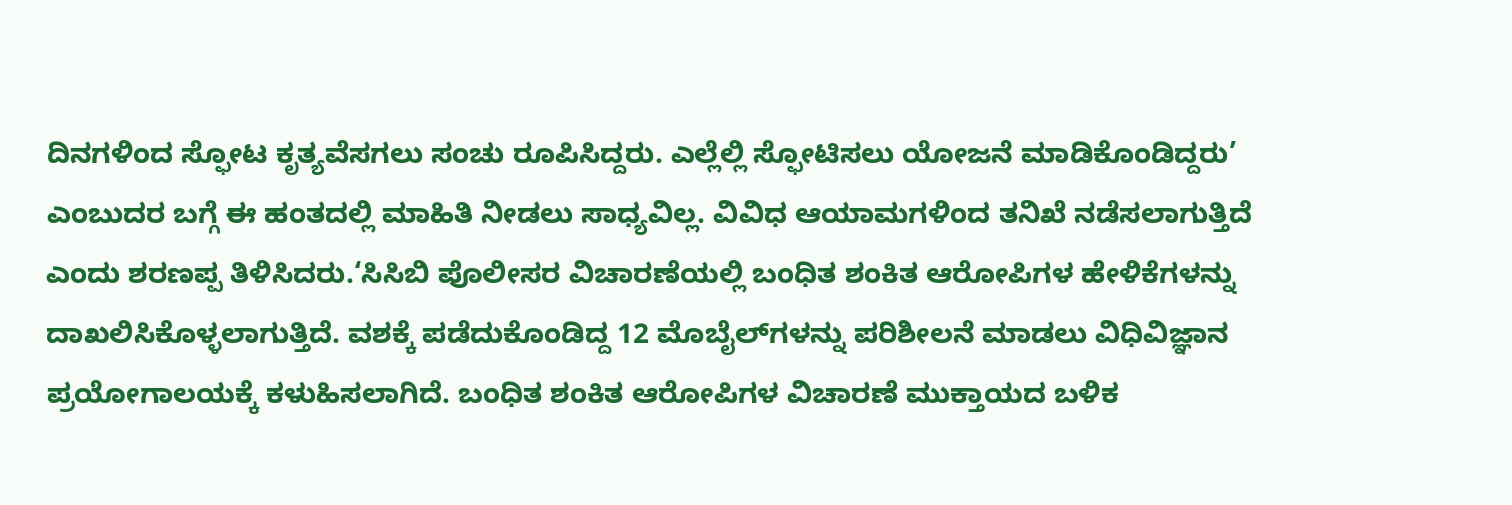ದಿನಗಳಿಂದ ಸ್ಫೋಟ ಕೃತ್ಯವೆಸಗಲು ಸಂಚು ರೂಪಿಸಿದ್ದರು. ಎಲ್ಲೆಲ್ಲಿ ಸ್ಫೋಟಿಸಲು ಯೋಜನೆ ಮಾಡಿಕೊಂಡಿದ್ದರು’ ಎಂಬುದರ ಬಗ್ಗೆ ಈ ಹಂತದಲ್ಲಿ ಮಾಹಿತಿ ನೀಡಲು ಸಾಧ್ಯವಿಲ್ಲ. ವಿವಿಧ ಆಯಾಮಗಳಿಂದ ತನಿಖೆ ನಡೆಸಲಾಗುತ್ತಿದೆ ಎಂದು ಶರಣಪ್ಪ ತಿಳಿಸಿದರು.‘ಸಿಸಿಬಿ ಪೊಲೀಸರ ವಿಚಾರಣೆಯಲ್ಲಿ ಬಂಧಿತ ಶಂಕಿತ ಆರೋಪಿಗಳ ಹೇಳಿಕೆಗಳನ್ನು ದಾಖಲಿಸಿಕೊಳ್ಳಲಾಗುತ್ತಿದೆ. ವಶಕ್ಕೆ ಪಡೆದುಕೊಂಡಿದ್ದ 12 ಮೊಬೈಲ್‍ಗಳನ್ನು ಪರಿಶೀಲನೆ ಮಾಡಲು ವಿಧಿವಿಜ್ಞಾನ ಪ್ರಯೋಗಾಲಯಕ್ಕೆ ಕಳುಹಿಸಲಾಗಿದೆ. ಬಂಧಿತ ಶಂಕಿತ ಆರೋಪಿಗಳ ವಿಚಾರಣೆ ಮುಕ್ತಾಯದ ಬಳಿಕ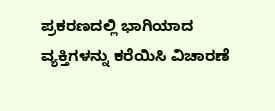ಪ್ರಕರಣದಲ್ಲಿ ಭಾಗಿಯಾದ ವ್ಯಕ್ತಿಗಳನ್ನು ಕರೆಯಿಸಿ ವಿಚಾರಣೆ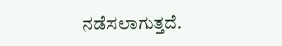ನಡೆಸಲಾಗುತ್ತದೆ.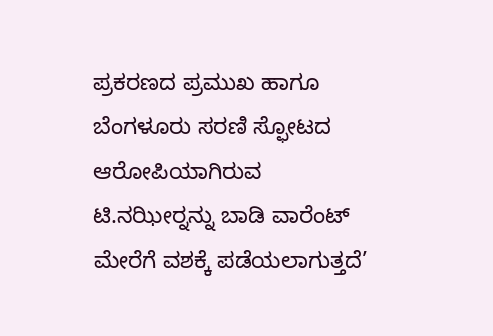ಪ್ರಕರಣದ ಪ್ರಮುಖ ಹಾಗೂ ಬೆಂಗಳೂರು ಸರಣಿ ಸ್ಫೋಟದ ಆರೋಪಿಯಾಗಿರುವ ಟಿ.ನಝೀರ್‍ನನ್ನು ಬಾಡಿ ವಾರೆಂಟ್ ಮೇರೆಗೆ ವಶಕ್ಕೆ ಪಡೆಯಲಾಗುತ್ತದೆ’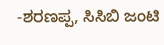-ಶರಣಪ್ಪ, ಸಿಸಿಬಿ ಜಂಟಿ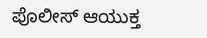ಪೊಲೀಸ್ ಆಯುಕ್ತ